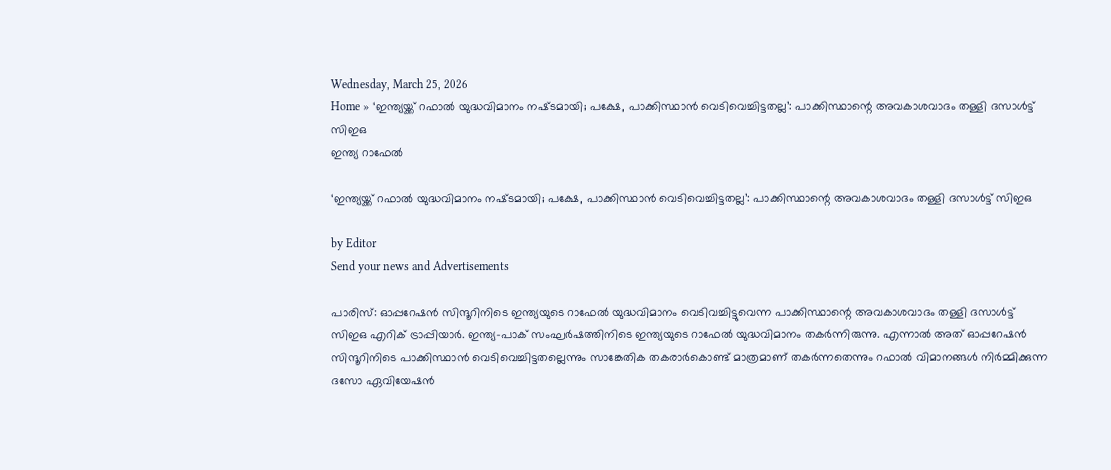Wednesday, March 25, 2026
Home » ‘ഇന്ത്യയ്ക്ക് റഫാൽ യുദ്ധവിമാനം നഷ്‌ടമായി; പക്ഷേ, പാക്കിസ്ഥാൻ വെടിവെച്ചിട്ടതല്ല’: പാക്കിസ്ഥാന്റെ അവകാശവാദം തള്ളി ദസാൾട്ട് സിഇഒ
ഇന്ത്യ റാഫേൽ

‘ഇന്ത്യയ്ക്ക് റഫാൽ യുദ്ധവിമാനം നഷ്‌ടമായി; പക്ഷേ, പാക്കിസ്ഥാൻ വെടിവെച്ചിട്ടതല്ല’: പാക്കിസ്ഥാന്റെ അവകാശവാദം തള്ളി ദസാൾട്ട് സിഇഒ

by Editor
Send your news and Advertisements

പാരിസ്: ഓപ്പറേഷൻ സിന്ദൂറിനിടെ ഇന്ത്യയുടെ റാഫേൽ യുദ്ധവിമാനം വെടിവച്ചിട്ടുവെന്ന പാക്കിസ്ഥാന്റെ അവകാശവാദം തള്ളി ദസാൾട്ട് സിഇഒ എറിക് ട്രാപ്പിയാർ. ഇന്ത്യ-പാക് സംഘർഷത്തിനിടെ ഇന്ത്യയുടെ റാഫേൽ യുദ്ധവിമാനം തകർന്നിരുന്നു. എന്നാൽ അത് ഓപ്പറേഷൻ സിന്ദൂറിനിടെ പാക്കിസ്ഥാൻ വെടിവെച്ചിട്ടതല്ലെന്നും സാങ്കേതിക തകരാർകൊണ്ട് മാത്രമാണ് തകർന്നതെന്നും റഫാൽ വിമാനങ്ങൾ നിർമ്മിക്കുന്ന ദസോ ഏവിയേഷൻ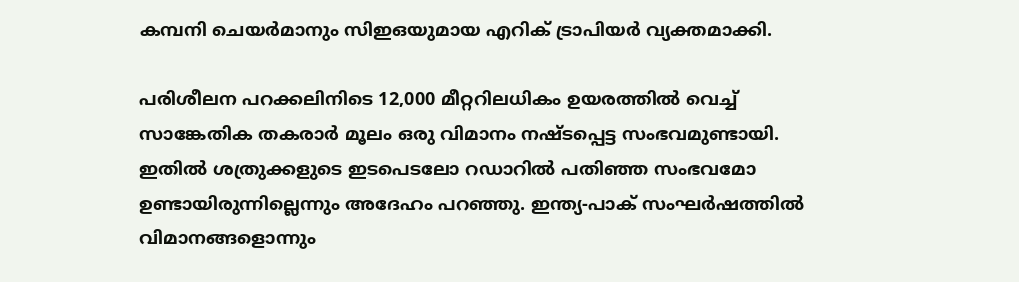കമ്പനി ചെയർമാനും സിഇഒയുമായ എറിക് ട്രാപിയർ വ്യക്തമാക്കി.

പരിശീലന പറക്കലിനിടെ 12,000 മീറ്ററിലധികം ഉയരത്തിൽ വെച്ച് സാങ്കേതിക തകരാർ മൂലം ഒരു വിമാനം നഷ്ട‌പ്പെട്ട സംഭവമുണ്ടായി. ഇതിൽ ശത്രുക്കളുടെ ഇടപെടലോ റഡാറിൽ പതിഞ്ഞ സംഭവമോ ഉണ്ടായിരുന്നില്ലെന്നും അദേഹം പറഞ്ഞു. ഇന്ത്യ-പാക് സംഘർഷത്തിൽ വിമാനങ്ങളൊന്നും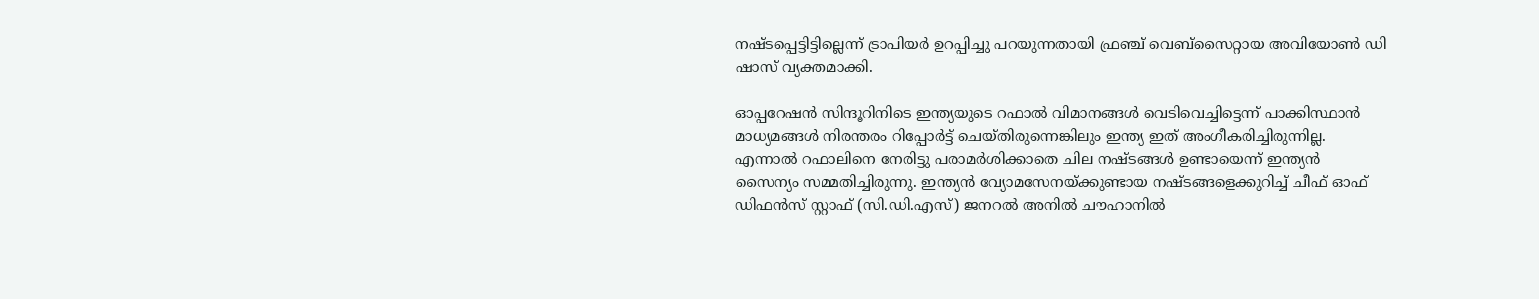നഷ്ട‌പ്പെട്ടിട്ടില്ലെന്ന് ട്രാപിയർ ഉറപ്പിച്ചു പറയുന്നതായി ഫ്രഞ്ച് വെബ്സൈറ്റായ അവിയോൺ ഡി ഷാസ് വ്യക്തമാക്കി.

ഓപ്പറേഷൻ സിന്ദൂറിനിടെ ഇന്ത്യയുടെ റഫാൽ വിമാനങ്ങൾ വെടിവെച്ചിട്ടെന്ന് പാക്കിസ്ഥാൻ മാധ്യമങ്ങൾ നിരന്തരം റിപ്പോർട്ട് ചെയ്‌തിരുന്നെങ്കിലും ഇന്ത്യ ഇത് അംഗീകരിച്ചിരുന്നില്ല. എന്നാൽ റഫാലിനെ നേരിട്ടു പരാമർശിക്കാതെ ചില നഷ്‌ടങ്ങൾ ഉണ്ടായെന്ന് ഇന്ത്യൻ സൈന്യം സമ്മതിച്ചിരുന്നു. ഇന്ത്യൻ വ്യോമസേനയ്ക്കുണ്ടായ നഷ്‌ടങ്ങളെക്കുറിച്ച് ചീഫ് ഓഫ് ഡിഫൻസ് സ്റ്റാഫ് (സി.ഡി.എസ്) ജനറൽ അനിൽ ചൗഹാനിൽ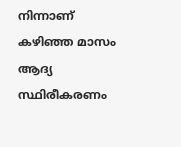നിന്നാണ് കഴിഞ്ഞ മാസം ആദ്യ സ്ഥിരീകരണം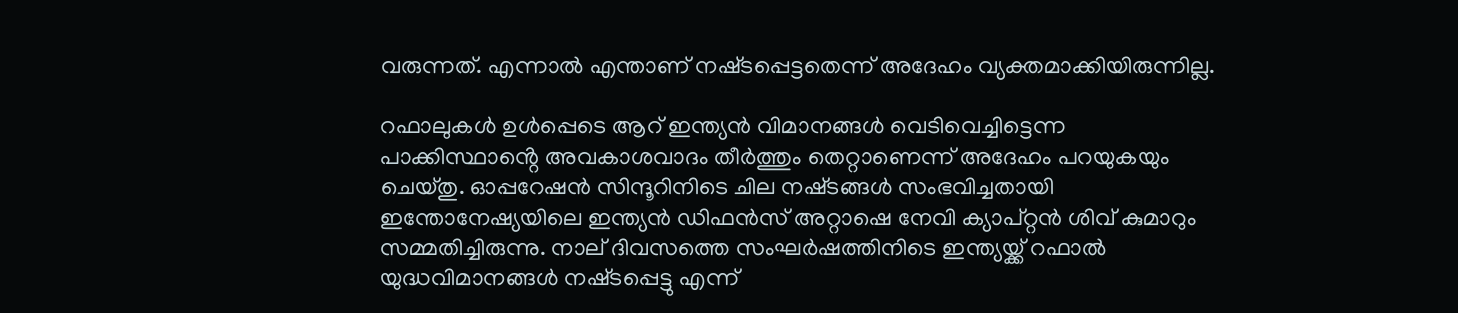വരുന്നത്. എന്നാൽ എന്താണ് നഷ്‌ടപ്പെട്ടതെന്ന് അദേഹം വ്യക്തമാക്കിയിരുന്നില്ല.

റഫാലുകൾ ഉൾപ്പെടെ ആറ് ഇന്ത്യൻ വിമാനങ്ങൾ വെടിവെച്ചിട്ടെന്ന പാക്കിസ്ഥാൻ്റെ അവകാശവാദം തീർത്തും തെറ്റാണെന്ന് അദേഹം പറയുകയും ചെയ്‌തു. ഓപ്പറേഷൻ സിന്ദൂറിനിടെ ചില നഷ്‌ടങ്ങൾ സംഭവിച്ചതായി ഇന്തോനേഷ്യയിലെ ഇന്ത്യൻ ഡിഫൻസ് അറ്റാഷെ നേവി ക്യാപ്റ്റൻ ശിവ് കുമാറും സമ്മതിച്ചിരുന്നു. നാല് ദിവസത്തെ സംഘർഷത്തിനിടെ ഇന്ത്യയ്ക്ക് റഫാൽ യുദ്ധവിമാനങ്ങൾ നഷ്‌ടപ്പെട്ടു എന്ന്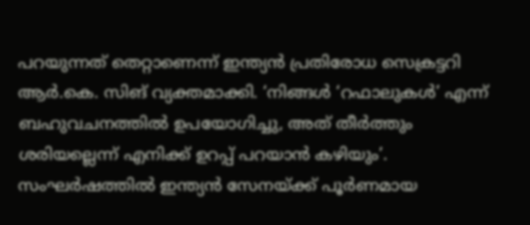പറയുന്നത് തെറ്റാണെന്ന് ഇന്ത്യൻ പ്രതിരോധ സെക്രട്ടറി ആർ.കെ. സിങ് വ്യക്തമാക്കി. ‘നിങ്ങൾ ‘റഫാലുകൾ’ എന്ന് ബഹുവചനത്തിൽ ഉപയോഗിച്ചു, അത് തീർത്തും ശരിയല്ലെന്ന് എനിക്ക് ഉറപ്പ് പറയാൻ കഴിയും’. സംഘർഷത്തിൽ ഇന്ത്യൻ സേനയ്ക്ക് പൂർണമായ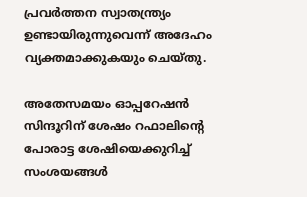പ്രവർത്തന സ്വാതന്ത്ര്യം ഉണ്ടായിരുന്നുവെന്ന് അദേഹം വ്യക്തമാക്കുകയും ചെയ്‌തു.

അതേസമയം ഓപ്പറേഷൻ സിന്ദൂറിന് ശേഷം റഫാലിൻ്റെ പോരാട്ട ശേഷിയെക്കുറിച്ച് സംശയങ്ങൾ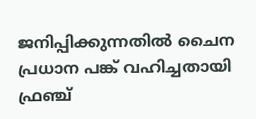ജനിപ്പിക്കുന്നതിൽ ചൈന പ്രധാന പങ്ക് വഹിച്ചതായി ഫ്രഞ്ച്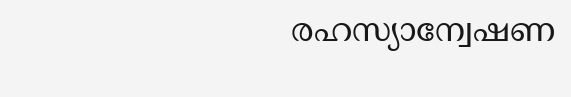രഹസ്യാന്വേഷണ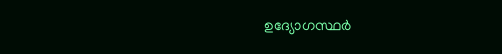ഉദ്യോഗസ്ഥർ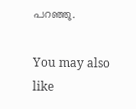പറഞ്ഞു.

You may also like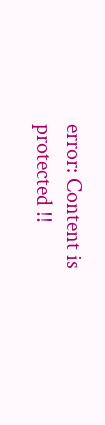error: Content is protected !!